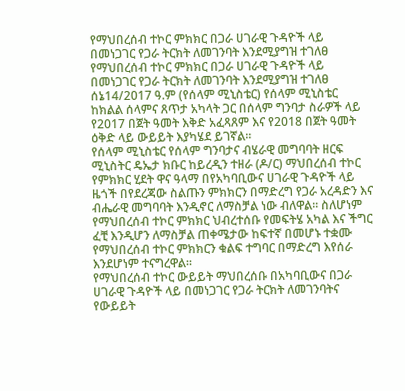የማህበረሰብ ተኮር ምክክር በጋራ ሀገራዊ ጉዳዮች ላይ በመነጋገር የጋራ ትርክት ለመገንባት እንደሚያግዝ ተገለፀ
የማህበረሰብ ተኮር ምክክር በጋራ ሀገራዊ ጉዳዮች ላይ በመነጋገር የጋራ ትርክት ለመገንባት እንደሚያግዝ ተገለፀ
ሰኔ14/2017 ዓ.ም (የሰላም ሚኒስቴር) የሰላም ሚኒስቴር ከክልል ሰላምና ጸጥታ አካላት ጋር በሰላም ግንባታ ስራዎች ላይ የ2017 በጀት ዓመት እቅድ አፈጻጸም እና የ2018 በጀት ዓመት ዕቅድ ላይ ውይይት እያካሄደ ይገኛል፡፡
የሰላም ሚኒስቴር የሰላም ግንባታና ብሄራዊ መግባባት ዘርፍ ሚኒስትር ዴኤታ ክቡር ከይረዲን ተዘራ (ዶ/ር) ማህበረሰብ ተኮር የምክክር ሂደት ዋና ዓላማ በየአካባቢውና ሀገራዊ ጉዳዮች ላይ ዜጎች በየደረጃው ስልጡን ምክክርን በማድረግ የጋራ አረዳድን እና ብሔራዊ መግባባት እንዲኖር ለማስቻል ነው ብለዋል፡፡ ስለሆነም የማህበረሰብ ተኮር ምክክር ህብረተሰቡ የመፍትሄ አካል እና ችግር ፈቺ እንዲሆን ለማስቻል ጠቀሜታው ከፍተኛ በመሆኑ ተቋሙ የማህበረሰብ ተኮር ምክክርን ቁልፍ ተግባር በማድረግ እየሰራ እንደሆነም ተናግረዋል።
የማህበረሰብ ተኮር ውይይት ማህበረሰቡ በአካባቢውና በጋራ ሀገራዊ ጉዳዮች ላይ በመነጋገር የጋራ ትርክት ለመገንባትና የውይይት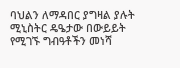ባህልን ለማዳበር ያግዛል ያሉት ሚኒስትር ዴዔታው በውይይት የሚገኙ ግብዓቶችን መነሻ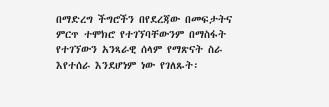በማድረግ ችግሮችን በየደረጃው በመፍታትና ምርጥ ተሞክሮ የተገኘባቸውንም በማስፋት የተገኘውን አንጻራዊ ሰላም የማጽናት ስራ እየተሰራ እንደሆነም ነው የገለጹት፡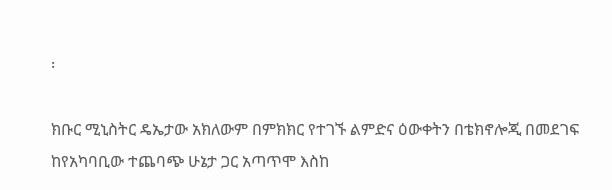፡

ክቡር ሚኒስትር ዴኤታው አክለውም በምክክር የተገኙ ልምድና ዕውቀትን በቴክኖሎጂ በመደገፍ ከየአካባቢው ተጨባጭ ሁኔታ ጋር አጣጥሞ እስከ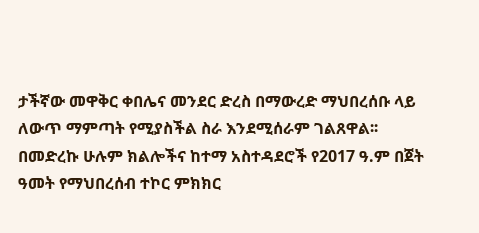ታችኛው መዋቅር ቀበሌና መንደር ድረስ በማውረድ ማህበረሰቡ ላይ ለውጥ ማምጣት የሚያስችል ስራ እንደሚሰራም ገልጸዋል፡፡
በመድረኩ ሁሉም ክልሎችና ከተማ አስተዳደሮች የ2017 ዓ.ም በጀት ዓመት የማህበረሰብ ተኮር ምክክር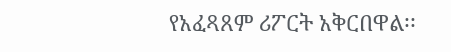የአፈጻጸም ሪፖርት አቅርበዋል፡፡